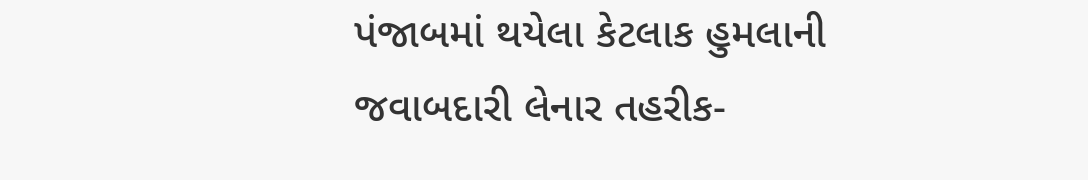પંજાબમાં થયેલા કેટલાક હુમલાની જવાબદારી લેનાર તહરીક-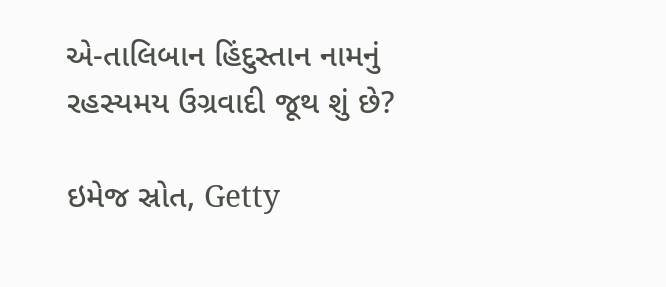એ-તાલિબાન હિંદુસ્તાન નામનું રહસ્યમય ઉગ્રવાદી જૂથ શું છે?

ઇમેજ સ્રોત, Getty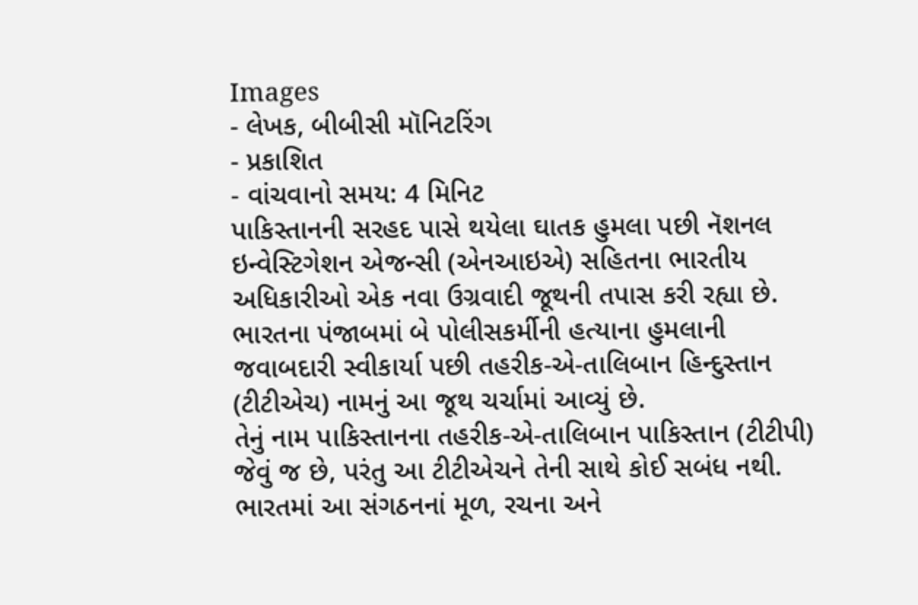Images
- લેખક, બીબીસી મૉનિટરિંગ
- પ્રકાશિત
- વાંચવાનો સમય: 4 મિનિટ
પાકિસ્તાનની સરહદ પાસે થયેલા ઘાતક હુમલા પછી નૅશનલ ઇન્વેસ્ટિગેશન એજન્સી (એનઆઇએ) સહિતના ભારતીય અધિકારીઓ એક નવા ઉગ્રવાદી જૂથની તપાસ કરી રહ્યા છે.
ભારતના પંજાબમાં બે પોલીસકર્મીની હત્યાના હુમલાની જવાબદારી સ્વીકાર્યા પછી તહરીક-એ-તાલિબાન હિન્દુસ્તાન (ટીટીએચ) નામનું આ જૂથ ચર્ચામાં આવ્યું છે.
તેનું નામ પાકિસ્તાનના તહરીક-એ-તાલિબાન પાકિસ્તાન (ટીટીપી) જેવું જ છે, પરંતુ આ ટીટીએચને તેની સાથે કોઈ સબંધ નથી.
ભારતમાં આ સંગઠનનાં મૂળ, રચના અને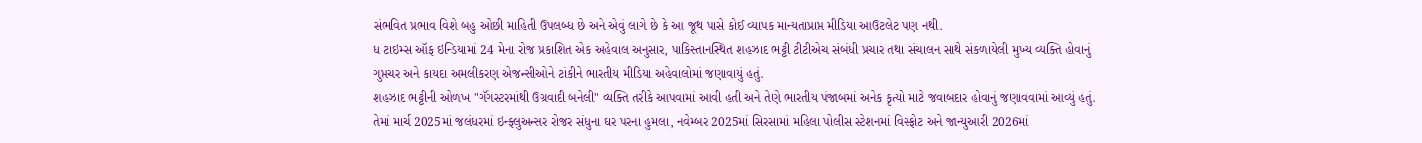સંભવિત પ્રભાવ વિશે બહુ ઓછી માહિતી ઉપલબ્ધ છે અને એવું લાગે છે કે આ જૂથ પાસે કોઈ વ્યાપક માન્યતાપ્રાપ્ત મીડિયા આઉટલેટ પણ નથી.
ધ ટાઇમ્સ ઑફ ઇન્ડિયામાં 24 મેના રોજ પ્રકાશિત એક અહેવાલ અનુસાર, પાકિસ્તાનસ્થિત શહઝાદ ભટ્ટી ટીટીએચ સંબંધી પ્રચાર તથા સંચાલન સાથે સંકળાયેલી મુખ્ય વ્યક્તિ હોવાનું ગુપ્તચર અને કાયદા અમલીકરણ એજન્સીઓને ટાંકીને ભારતીય મીડિયા અહેવાલોમાં જણાવાયું હતું.
શહઝાદ ભટ્ટીની ઓળખ "ગૅંગસ્ટરમાંથી ઉગ્રવાદી બનેલી" વ્યક્તિ તરીકે આપવામાં આવી હતી અને તેણે ભારતીય પંજાબમાં અનેક કૃત્યો માટે જવાબદાર હોવાનું જણાવવામાં આવ્યું હતું.
તેમાં માર્ચ 2025માં જલંધરમાં ઇન્ફ્લુઅન્સર રોજર સંધુના ઘર પરના હુમલા, નવેમ્બર 2025માં સિરસામાં મહિલા પોલીસ સ્ટેશનમાં વિસ્ફોટ અને જાન્યુઆરી 2026માં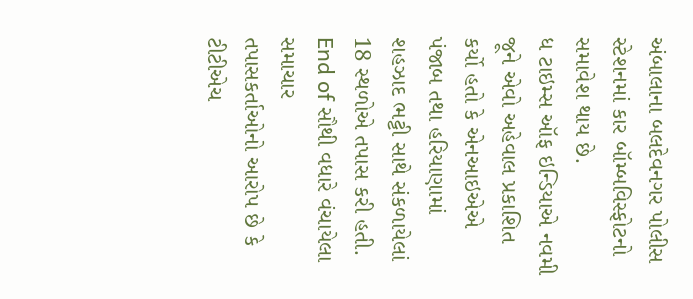અંબાલાના બલદેવનગર પોલીસ સ્ટેશનમાં કાર બૉમ્બવિસ્ફોટનો સમાવેશ થાય છે.
ધ ટાઇમ્સ ઑફ ઇન્ડિયાએ નવમી જૂને એવો અહેવાલ પ્રકાશિત કર્યો હતો કે એનઆઇએએ પંજાબ તથા હરિયાણામાં શહઝાદ ભટ્ટી સાથે સંકળાયેલાં 18 સ્થળોએ તપાસ કરી હતી.
End of સૌથી વધારે વંચાયેલા સમાચાર
તપાસકર્તાઓનો આરોપ છે કે ટીટીએચ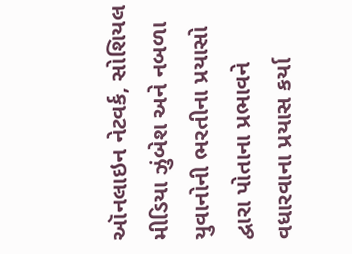ઑનલાઇન નેટવર્ક, સોશિયલ મીડિયા ઝુંબેશ અને નબળા યુવાનોની ભરતીના પ્રયાસો દ્વારા પોતાના પ્રભાવને વધારવાના પ્રયાસ કર્યા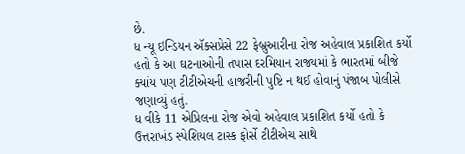છે.
ધ ન્યૂ ઇન્ડિયન ઍક્સપ્રેસે 22 ફેબ્રુઆરીના રોજ અહેવાલ પ્રકાશિત કર્યો હતો કે આ ઘટનાઓની તપાસ દરમિયાન રાજ્યમાં કે ભારતમાં બીજે ક્યાંય પણ ટીટીએચની હાજરીની પુષ્ટિ ન થઈ હોવાનું પંજાબ પોલીસે જણાવ્યું હતું.
ધ વીકે 11 એપ્રિલના રોજ એવો અહેવાલ પ્રકાશિત કર્યો હતો કે ઉત્તરાખંડ સ્પેશિયલ ટાસ્ક ફોર્સે ટીટીએચ સાથે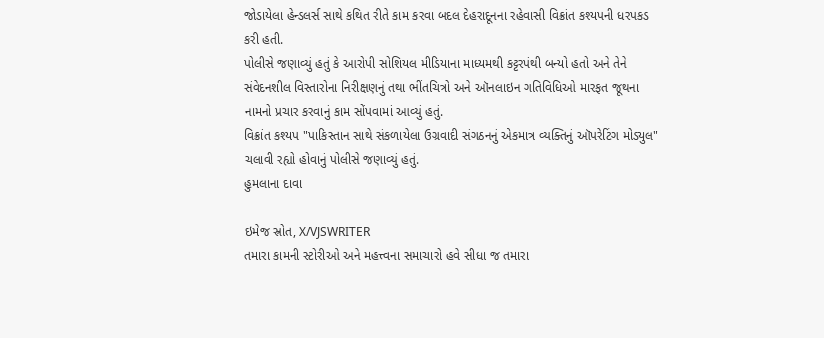જોડાયેલા હેન્ડલર્સ સાથે કથિત રીતે કામ કરવા બદલ દેહરાદૂનના રહેવાસી વિક્રાંત કશ્યપની ધરપકડ કરી હતી.
પોલીસે જણાવ્યું હતું કે આરોપી સોશિયલ મીડિયાના માધ્યમથી કટ્ટરપંથી બન્યો હતો અને તેને સંવેદનશીલ વિસ્તારોના નિરીક્ષણનું તથા ભીંતચિત્રો અને ઑનલાઇન ગતિવિધિઓ મારફત જૂથના નામનો પ્રચાર કરવાનું કામ સોંપવામાં આવ્યું હતું.
વિક્રાંત કશ્યપ "પાકિસ્તાન સાથે સંકળાયેલા ઉગ્રવાદી સંગઠનનું એકમાત્ર વ્યક્તિનું ઑપરેટિંગ મોડ્યુલ" ચલાવી રહ્યો હોવાનું પોલીસે જણાવ્યું હતું.
હુમલાના દાવા

ઇમેજ સ્રોત, X/VJSWRITER
તમારા કામની સ્ટોરીઓ અને મહત્ત્વના સમાચારો હવે સીધા જ તમારા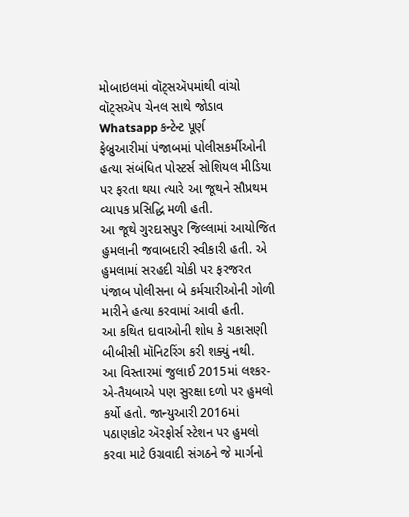મોબાઇલમાં વૉટ્સઍપમાંથી વાંચો
વૉટ્સઍપ ચેનલ સાથે જોડાવ
Whatsapp કન્ટેન્ટ પૂર્ણ
ફેબ્રુઆરીમાં પંજાબમાં પોલીસકર્મીઓની હત્યા સંબંધિત પોસ્ટર્સ સોશિયલ મીડિયા પર ફરતા થયા ત્યારે આ જૂથને સૌપ્રથમ વ્યાપક પ્રસિદ્ધિ મળી હતી.
આ જૂથે ગુરદાસપુર જિલ્લામાં આયોજિત હુમલાની જવાબદારી સ્વીકારી હતી. એ હુમલામાં સરહદી ચોકી પર ફરજરત પંજાબ પોલીસના બે કર્મચારીઓની ગોળી મારીને હત્યા કરવામાં આવી હતી.
આ કથિત દાવાઓની શોધ કે ચકાસણી બીબીસી મૉનિટરિંગ કરી શક્યું નથી.
આ વિસ્તારમાં જુલાઈ 2015માં લશ્કર-એ-તૈયબાએ પણ સુરક્ષા દળો પર હુમલો કર્યો હતો. જાન્યુઆરી 2016માં પઠાણકોટ ઍરફોર્સ સ્ટેશન પર હુમલો કરવા માટે ઉગ્રવાદી સંગઠને જે માર્ગનો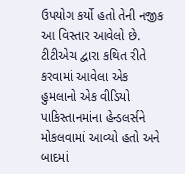ઉપયોગ કર્યો હતો તેની નજીક આ વિસ્તાર આવેલો છે.
ટીટીએચ દ્વારા કથિત રીતે કરવામાં આવેલા એક હુમલાનો એક વીડિયો પાકિસ્તાનમાંના હેન્ડલર્સને મોકલવામાં આવ્યો હતો અને બાદમાં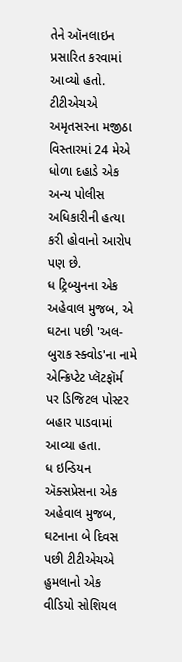તેને ઑનલાઇન પ્રસારિત કરવામાં આવ્યો હતો.
ટીટીએચએ અમૃતસરના મજીઠા વિસ્તારમાં 24 મેએ ધોળા દહાડે એક અન્ય પોલીસ અધિકારીની હત્યા કરી હોવાનો આરોપ પણ છે.
ધ ટ્રિબ્યુનના એક અહેવાલ મુજબ, એ ઘટના પછી 'અલ-બુરાક સ્ક્વોડ'ના નામે એન્ક્રિપ્ટેટ પ્લૅટફૉર્મ પર ડિજિટલ પોસ્ટર બહાર પાડવામાં આવ્યા હતા.
ધ ઇન્ડિયન ઍક્સપ્રેસના એક અહેવાલ મુજબ, ઘટનાના બે દિવસ પછી ટીટીએચએ હુમલાનો એક વીડિયો સોશિયલ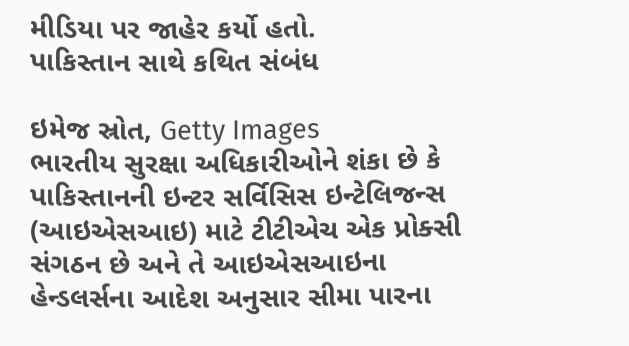મીડિયા પર જાહેર કર્યો હતો.
પાકિસ્તાન સાથે કથિત સંબંધ

ઇમેજ સ્રોત, Getty Images
ભારતીય સુરક્ષા અધિકારીઓને શંકા છે કે પાકિસ્તાનની ઇન્ટર સર્વિસિસ ઇન્ટેલિજન્સ (આઇએસઆઇ) માટે ટીટીએચ એક પ્રોક્સી સંગઠન છે અને તે આઇએસઆઇના હેન્ડલર્સના આદેશ અનુસાર સીમા પારના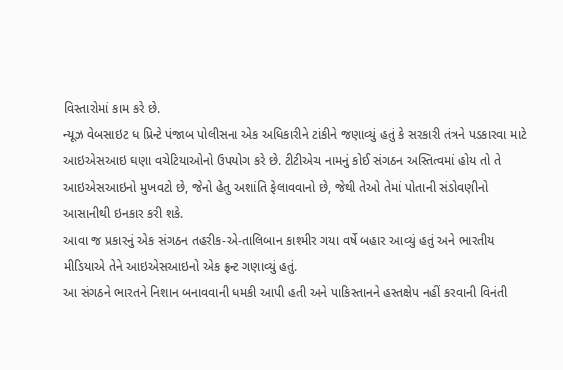વિસ્તારોમાં કામ કરે છે.
ન્યૂઝ વેબસાઇટ ધ પ્રિન્ટે પંજાબ પોલીસના એક અધિકારીને ટાંકીને જણાવ્યું હતું કે સરકારી તંત્રને પડકારવા માટે આઇએસઆઇ ઘણા વચેટિયાઓનો ઉપયોગ કરે છે. ટીટીએચ નામનું કોઈ સંગઠન અસ્તિત્વમાં હોય તો તે આઇએસઆઇનો મુખવટો છે, જેનો હેતુ અશાંતિ ફેલાવવાનો છે, જેથી તેઓ તેમાં પોતાની સંડોવણીનો આસાનીથી ઇનકાર કરી શકે.
આવા જ પ્રકારનું એક સંગઠન તહરીક-એ-તાલિબાન કાશ્મીર ગયા વર્ષે બહાર આવ્યું હતું અને ભારતીય મીડિયાએ તેને આઇએસઆઇનો એક ફ્રન્ટ ગણાવ્યું હતું.
આ સંગઠને ભારતને નિશાન બનાવવાની ધમકી આપી હતી અને પાકિસ્તાનને હસ્તક્ષેપ નહીં કરવાની વિનંતી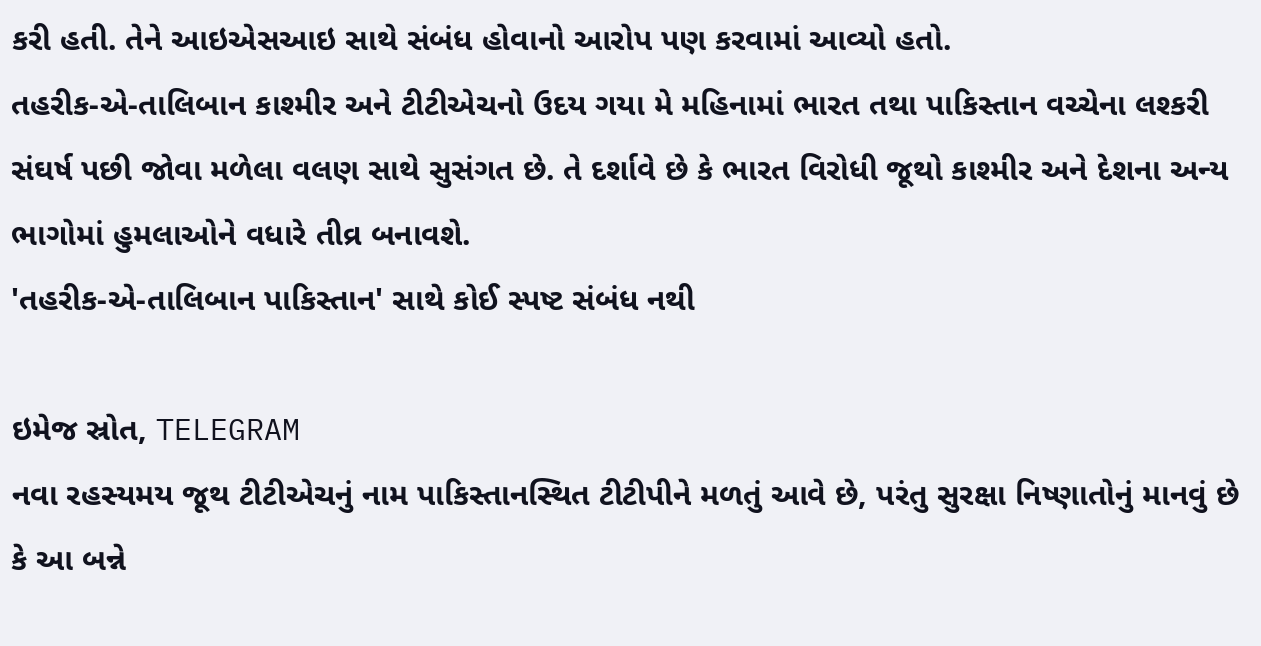કરી હતી. તેને આઇએસઆઇ સાથે સંબંધ હોવાનો આરોપ પણ કરવામાં આવ્યો હતો.
તહરીક-એ-તાલિબાન કાશ્મીર અને ટીટીએચનો ઉદય ગયા મે મહિનામાં ભારત તથા પાકિસ્તાન વચ્ચેના લશ્કરી સંઘર્ષ પછી જોવા મળેલા વલણ સાથે સુસંગત છે. તે દર્શાવે છે કે ભારત વિરોધી જૂથો કાશ્મીર અને દેશના અન્ય ભાગોમાં હુમલાઓને વધારે તીવ્ર બનાવશે.
'તહરીક-એ-તાલિબાન પાકિસ્તાન' સાથે કોઈ સ્પષ્ટ સંબંધ નથી

ઇમેજ સ્રોત, TELEGRAM
નવા રહસ્યમય જૂથ ટીટીએચનું નામ પાકિસ્તાનસ્થિત ટીટીપીને મળતું આવે છે, પરંતુ સુરક્ષા નિષ્ણાતોનું માનવું છે કે આ બન્ને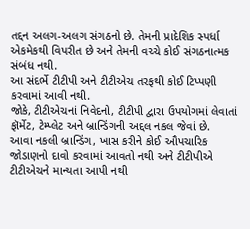તદ્દન અલગ-અલગ સંગઠનો છે. તેમની પ્રાદેશિક સ્પર્ધા એકમેકથી વિપરીત છે અને તેમની વચ્ચે કોઈ સંગઠનાત્મક સંબંધ નથી.
આ સંદર્ભે ટીટીપી અને ટીટીએચ તરફથી કોઈ ટિપ્પણી કરવામાં આવી નથી.
જોકે, ટીટીએચનાં નિવેદનો, ટીટીપી દ્વારા ઉપયોગમાં લેવાતાં ફૉર્મેટ, ટેમ્પ્લેટ અને બ્રાન્ડિંગની અદ્દલ નકલ જેવાં છે.
આવા નકલી બ્રાન્ડિંગ, ખાસ કરીને કોઈ ઔપચારિક જોડાણનો દાવો કરવામાં આવતો નથી અને ટીટીપીએ ટીટીએચને માન્યતા આપી નથી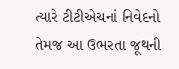ત્યારે ટીટીએચનાં નિવેદનો તેમજ આ ઉભરતા જૂથની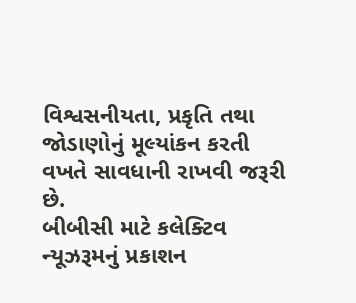વિશ્વસનીયતા, પ્રકૃતિ તથા જોડાણોનું મૂલ્યાંકન કરતી વખતે સાવધાની રાખવી જરૂરી છે.
બીબીસી માટે કલેક્ટિવ ન્યૂઝરૂમનું પ્રકાશન